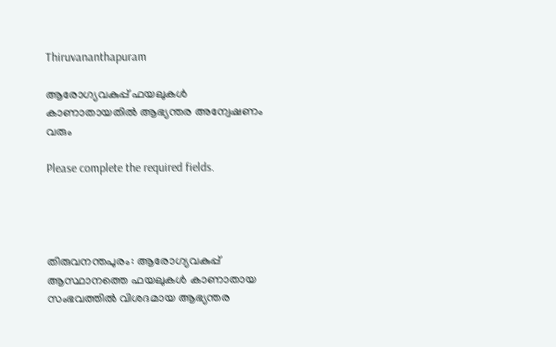Thiruvananthapuram

ആരോഗ്യവകുപ്പ് ഫയലുകൾ കാണാതായതിൽ ആഭ്യന്തര അന്വേഷണം വരും

Please complete the required fields.




തിരുവനന്തപുരം: ആരോഗ്യവകുപ്പ് ആസ്ഥാനത്തെ ഫയലുകൾ കാണാതായ സംഭവത്തിൽ വിശദമായ ആഭ്യന്തര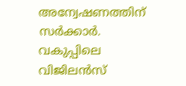അന്വേഷണത്തിന് സർക്കാർ. വകുപ്പിലെ വിജിലൻസ്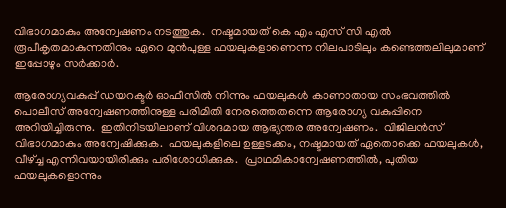വിഭാഗമാകും അന്വേഷണം നടത്തുക.  നഷ്ടമായത് കെ എം എസ് സി എൽ രൂപീകൃതമാകുന്നതിനും ഏറെ മുൻപുള്ള ഫയലുകളാണെന്ന നിലപാടിലും കണ്ടെത്തലിലുമാണ് ഇപ്പോഴും സർക്കാർ.

ആരോഗ്യവകുപ്പ് ഡയറക്ടർ ഓഫീസിൽ നിന്നും ഫയലുകൾ കാണാതായ സംഭവത്തിൽ പൊലീസ് അന്വേഷണത്തിനുള്ള പരിമിതി നേരത്തെതന്നെ ആരോഗ്യ വകുപ്പിനെ അറിയിച്ചിരുന്നു.  ഇതിനിടയിലാണ് വിശദമായ ആഭ്യന്തര അന്വേഷണം.  വിജിലൻസ് വിഭാഗമാകും അന്വേഷിക്കുക.  ഫയലുകളിലെ ഉള്ളടക്കം, നഷ്ടമായത് ഏതൊക്കെ ഫയലുകൾ, വീഴ്ച്ച എന്നിവയായിരിക്കും പരിശോധിക്കുക.  പ്രാഥമികാന്വേഷണത്തിൽ, പുതിയ ഫയലുകളൊന്നും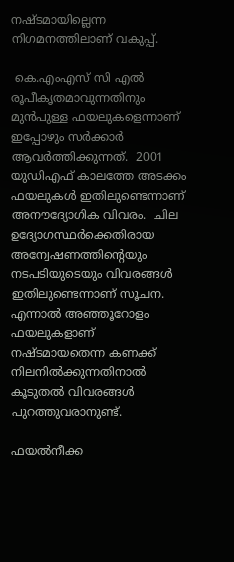നഷ്ടമായില്ലെന്ന നിഗമനത്തിലാണ് വകുപ്പ്.

 കെ.എംഎസ് സി എൽ രൂപീകൃതമാവുന്നതിനും മുൻപുള്ള ഫയലുകളെന്നാണ് ഇപ്പോഴും സർക്കാർ ആവർത്തിക്കുന്നത്.  2001 യുഡിഎഫ് കാലത്തേ അടക്കം ഫയലുകൾ ഇതിലുണ്ടെന്നാണ് അനൗദ്യോഗിക വിവരം.  ചില ഉദ്യോഗസ്ഥർക്കെതിരായ അന്വേഷണത്തിന്റെയും നടപടിയുടെയും വിവരങ്ങൾ ഇതിലുണ്ടെന്നാണ് സൂചന. എന്നാൽ അഞ്ഞൂറോളം ഫയലുകളാണ് നഷ്ടമായതെന്ന കണക്ക് നിലനിൽക്കുന്നതിനാൽ  കൂടുതൽ വിവരങ്ങൾ പുറത്തുവരാനുണ്ട്.

ഫയൽനീക്ക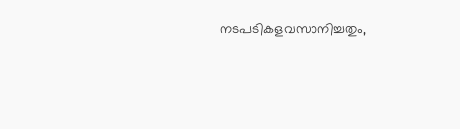നടപടികളവസാനിച്ചതും,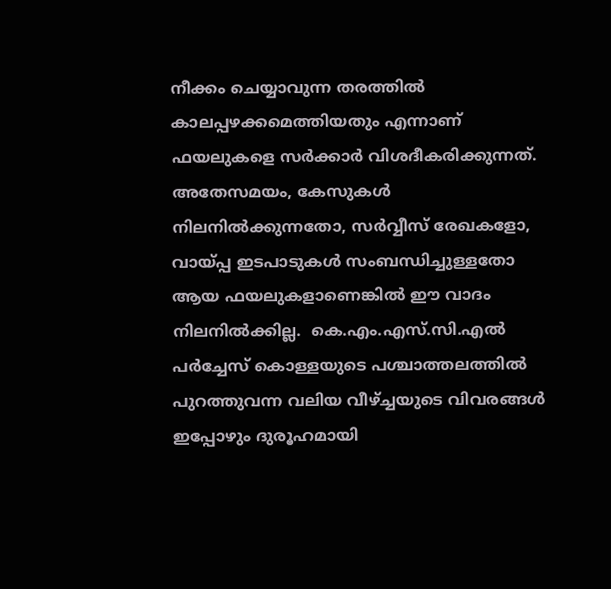നീക്കം ചെയ്യാവുന്ന തരത്തിൽ കാലപ്പഴക്കമെത്തിയതും എന്നാണ് ഫയലുകളെ സർക്കാർ വിശദീകരിക്കുന്നത്.  അതേസമയം, കേസുകൾ നിലനിൽക്കുന്നതോ, സർവ്വീസ് രേഖകളോ, വായ്പ്പ ഇടപാടുകൾ സംബന്ധിച്ചുള്ളതോ ആയ ഫയലുകളാണെങ്കിൽ ഈ വാദം നിലനിൽക്കില്ല.  കെ.എം.എസ്.സി.എൽ പർച്ചേസ് കൊള്ളയുടെ പശ്ചാത്തലത്തിൽ പുറത്തുവന്ന വലിയ വീഴ്ച്ചയുടെ വിവരങ്ങൾ ഇപ്പോഴും ദുരൂഹമായി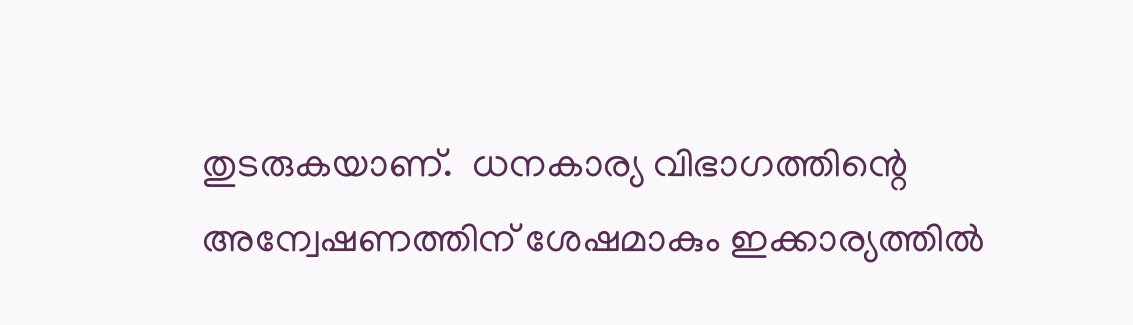തുടരുകയാണ്.  ധനകാര്യ വിഭാഗത്തിന്റെ അന്വേഷണത്തിന് ശേഷമാകും ഇക്കാര്യത്തിൽ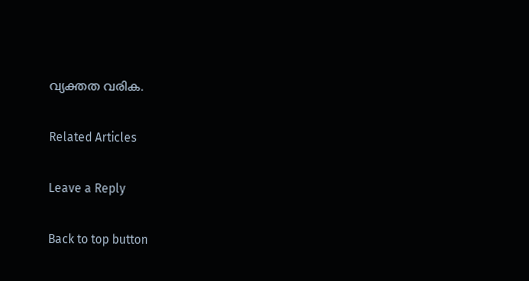വ്യക്തത വരിക.

Related Articles

Leave a Reply

Back to top button